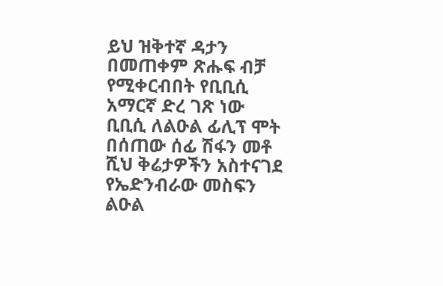ይህ ዝቅተኛ ዳታን በመጠቀም ጽሑፍ ብቻ የሚቀርብበት የቢቢሲ አማርኛ ድረ ገጽ ነው
ቢቢሲ ለልዑል ፊሊፕ ሞት በሰጠው ሰፊ ሽፋን መቶ ሺህ ቅሬታዎችን አስተናገደ
የኤድንብራው መስፍን ልዑል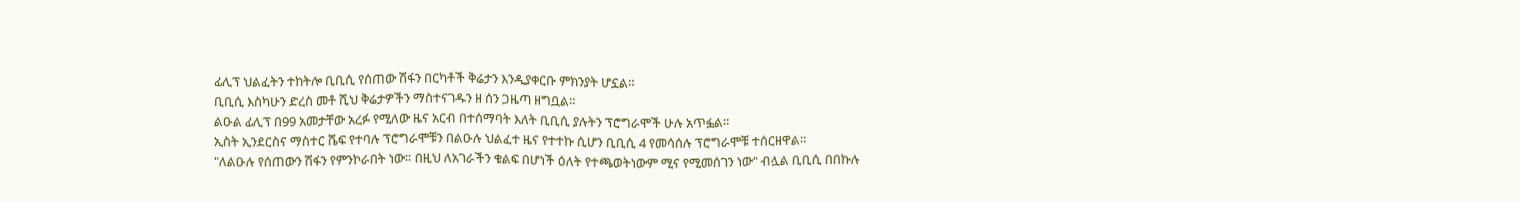ፊሊፕ ህልፈትን ተከትሎ ቢቢሲ የሰጠው ሽፋን በርካቶች ቅሬታን እንዲያቀርቡ ምክንያት ሆኗል።
ቢቢሲ እስካሁን ድረስ መቶ ሺህ ቅሬታዎችን ማስተናገዱን ዘ ሰን ጋዜጣ ዘግቧል።
ልዑል ፊሊፕ በ99 አመታቸው አረፉ የሚለው ዜና አርብ በተሰማባት እለት ቢቢሲ ያሉትን ፕሮግራሞች ሁሉ አጥፏል።
ኢስት ኢንደርስና ማስተር ሼፍ የተባሉ ፕሮግራሞቹን በልዑሉ ህልፈተ ዜና የተተኩ ሲሆን ቢቢሲ 4 የመሳሰሉ ፕሮግራሞቹ ተሰርዘዋል።
"ለልዑሉ የሰጠውን ሽፋን የምንኮራበት ነው። በዚህ ለአገራችን ቁልፍ በሆነች ዕለት የተጫወትነውም ሚና የሚመሰገን ነው" ብሏል ቢቢሲ በበኩሉ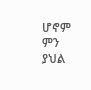ሆኖም ምን ያህል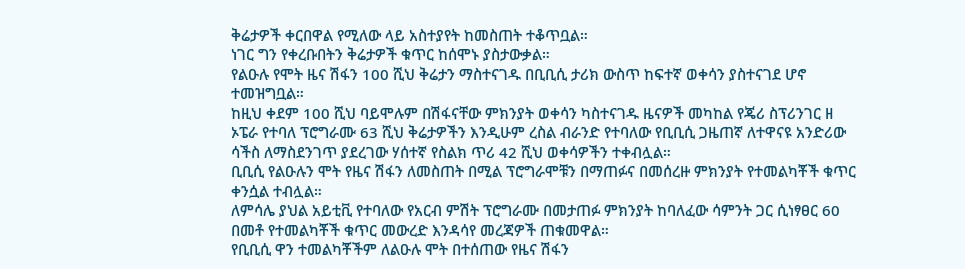ቅሬታዎች ቀርበዋል የሚለው ላይ አስተያየት ከመስጠት ተቆጥቧል።
ነገር ግን የቀረቡበትን ቅሬታዎች ቁጥር ከሰሞኑ ያስታውቃል።
የልዑሉ የሞት ዜና ሽፋን 100 ሺህ ቅሬታን ማስተናገዱ በቢቢሲ ታሪክ ውስጥ ከፍተኛ ወቀሳን ያስተናገደ ሆኖ ተመዝግቧል።
ከዚህ ቀደም 100 ሺህ ባይሞሉም በሽፋናቸው ምክንያት ወቀሳን ካስተናገዱ ዜናዎች መካከል የጄሪ ስፕሪንገር ዘ ኦፔራ የተባለ ፕሮግራሙ 63 ሺህ ቅሬታዎችን እንዲሁም ረስል ብራንድ የተባለው የቢቢሲ ጋዜጠኛ ለተዋናዩ አንድሪው ሳችስ ለማስደንገጥ ያደረገው ሃሰተኛ የስልክ ጥሪ 42 ሺህ ወቀሳዎችን ተቀብሏል።
ቢቢሲ የልዑሉን ሞት የዜና ሽፋን ለመስጠት በሚል ፕሮግራሞቹን በማጠፉና በመሰረዙ ምክንያት የተመልካቾች ቁጥር ቀንሷል ተብሏል።
ለምሳሌ ያህል አይቲቪ የተባለው የአርብ ምሽት ፕሮግራሙ በመታጠፉ ምክንያት ከባለፈው ሳምንት ጋር ሲነፃፀር 60 በመቶ የተመልካቾች ቁጥር መውረድ እንዳሳየ መረጃዎች ጠቁመዋል።
የቢቢሲ ዋን ተመልካቾችም ለልዑሉ ሞት በተሰጠው የዜና ሽፋን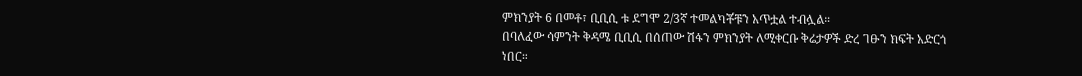ምክንያት 6 በመቶ፣ ቢቢሲ ቱ ደግሞ 2/3ኛ ተመልካቾቹን አጥቷል ተብሏል።
በባለፈው ሳምንት ቅዳሜ ቢቢሲ በሰጠው ሽፋን ምክንያት ለሚቀርቡ ቅሬታዎች ድረ ገፁን ክፍት አድርጎ ነበር።